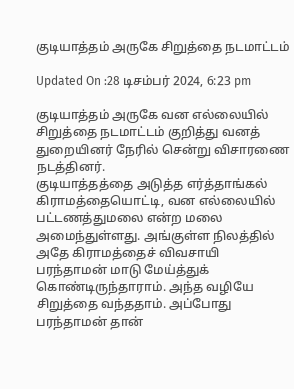குடியாத்தம் அருகே சிறுத்தை நடமாட்டம்

Updated On :28 டிசம்பர் 2024, 6:23 pm

குடியாத்தம் அருகே வன எல்லையில் சிறுத்தை நடமாட்டம் குறித்து வனத் துறையினர் நேரில் சென்று விசாரணை நடத்தினர்.
குடியாத்தத்தை அடுத்த எர்த்தாங்கல் கிராமத்தையொட்டி, வன எல்லையில் பட்டணத்துமலை என்ற மலை அமைந்துள்ளது. அங்குள்ள நிலத்தில் அதே கிராமத்தைச் விவசாயி பரந்தாமன் மாடு மேய்த்துக் கொண்டிருந்தாராம். அந்த வழியே சிறுத்தை வந்ததாம். அப்போது பரந்தாமன் தான்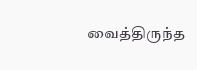வைத்திருந்த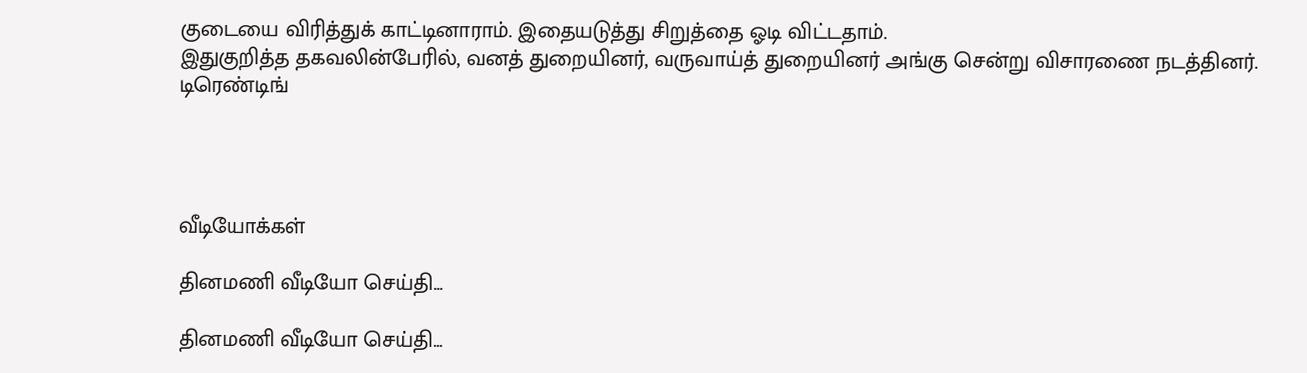குடையை விரித்துக் காட்டினாராம். இதையடுத்து சிறுத்தை ஓடி விட்டதாம்.
இதுகுறித்த தகவலின்பேரில், வனத் துறையினர், வருவாய்த் துறையினர் அங்கு சென்று விசாரணை நடத்தினர்.
டிரெண்டிங்




வீடியோக்கள்

தினமணி வீடியோ செய்தி...

தினமணி வீடியோ செய்தி...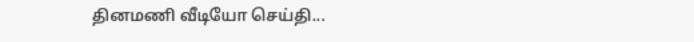தினமணி வீடியோ செய்தி...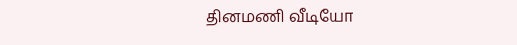தினமணி வீடியோ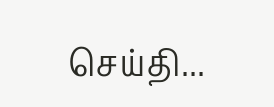செய்தி...